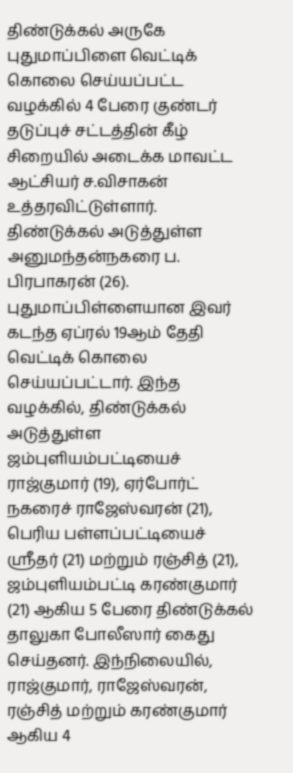திண்டுக்கல் அருகே புதுமாப்பிளை வெட்டிக் கொலை செய்யப்பட்ட வழக்கில் 4 பேரை குண்டர் தடுப்புச் சட்டத்தின் கீழ் சிறையில் அடைக்க மாவட்ட ஆட்சியர் ச.விசாகன் உத்தரவிட்டுள்ளார்.
திண்டுக்கல் அடுத்துள்ள அனுமந்தன்நகரை ப. பிரபாகரன் (26). புதுமாப்பிள்ளையான இவர் கடந்த ஏப்ரல் 19ஆம் தேதி வெட்டிக் கொலை செய்யப்பட்டார். இந்த வழக்கில், திண்டுக்கல் அடுத்துள்ள ஜம்புளியம்பட்டியைச் ராஜ்குமார் (19), ஏர்போர்ட் நகரைச் ராஜேஸ்வரன் (21), பெரிய பள்ளப்பட்டியைச் ஸ்ரீதர் (21) மற்றும் ரஞ்சித் (21), ஜம்புளியம்பட்டி கரண்குமார் (21) ஆகிய 5 பேரை திண்டுக்கல் தாலுகா போலீஸார் கைது செய்தனர். இந்நிலையில், ராஜ்குமார், ராஜேஸ்வரன், ரஞ்சித் மற்றும் கரண்குமார் ஆகிய 4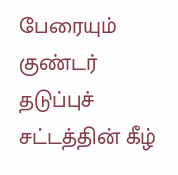பேரையும் குண்டர் தடுப்புச் சட்டத்தின் கீழ்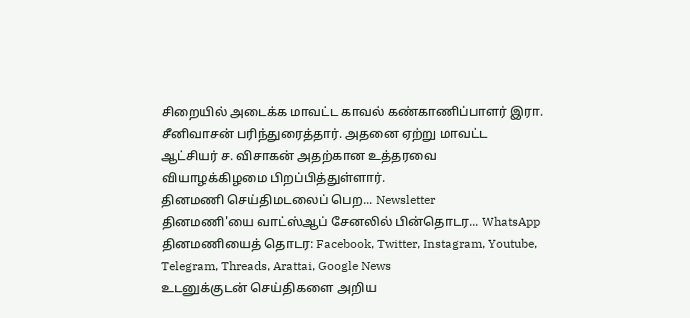சிறையில் அடைக்க மாவட்ட காவல் கண்காணிப்பாளர் இரா. சீனிவாசன் பரிந்துரைத்தார். அதனை ஏற்று மாவட்ட ஆட்சியர் ச. விசாகன் அதற்கான உத்தரவை வியாழக்கிழமை பிறப்பித்துள்ளார்.
தினமணி செய்திமடலைப் பெற... Newsletter
தினமணி'யை வாட்ஸ்ஆப் சேனலில் பின்தொடர... WhatsApp
தினமணியைத் தொடர: Facebook, Twitter, Instagram, Youtube, Telegram, Threads, Arattai, Google News
உடனுக்குடன் செய்திகளை அறிய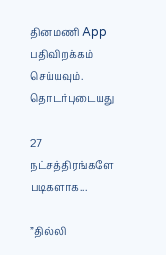தினமணி App பதிவிறக்கம் செய்யவும்.
தொடர்புடையது

27 நட்சத்திரங்களே படிகளாக...

”தில்லி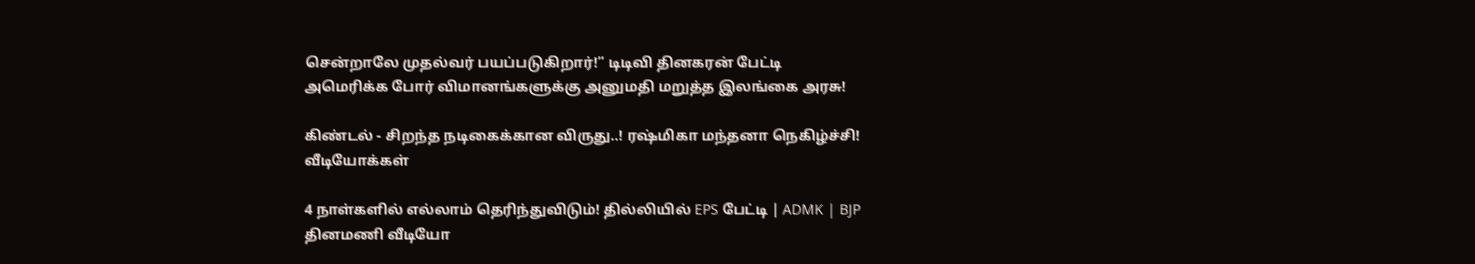சென்றாலே முதல்வர் பயப்படுகிறார்!” டிடிவி தினகரன் பேட்டி
அமெரிக்க போர் விமானங்களுக்கு அனுமதி மறுத்த இலங்கை அரசு!

கிண்டல் - சிறந்த நடிகைக்கான விருது..! ரஷ்மிகா மந்தனா நெகிழ்ச்சி!
வீடியோக்கள்

4 நாள்களில் எல்லாம் தெரிந்துவிடும்! தில்லியில் EPS பேட்டி | ADMK | BJP
தினமணி வீடியோ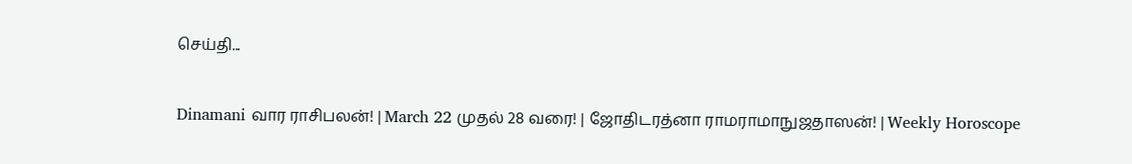செய்தி...

Dinamani வார ராசிபலன்! | March 22 முதல் 28 வரை! | ஜோதிடரத்னா ராமராமாநுஜதாஸன்! | Weekly Horoscope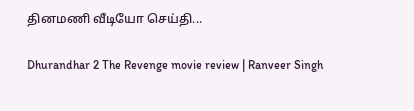தினமணி வீடியோ செய்தி...

Dhurandhar 2 The Revenge movie review | Ranveer Singh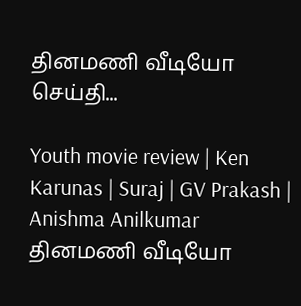தினமணி வீடியோ செய்தி...

Youth movie review | Ken Karunas | Suraj | GV Prakash | Anishma Anilkumar
தினமணி வீடியோ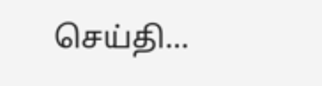செய்தி...